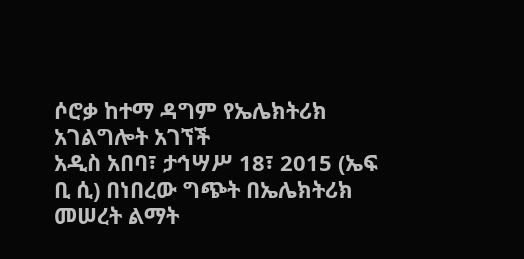ሶሮቃ ከተማ ዳግም የኤሌክትሪክ አገልግሎት አገኘች
አዲስ አበባ፣ ታኅሣሥ 18፣ 2015 (ኤፍ ቢ ሲ) በነበረው ግጭት በኤሌክትሪክ መሠረት ልማት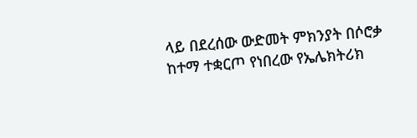ላይ በደረሰው ውድመት ምክንያት በሶሮቃ ከተማ ተቋርጦ የነበረው የኤሌክትሪክ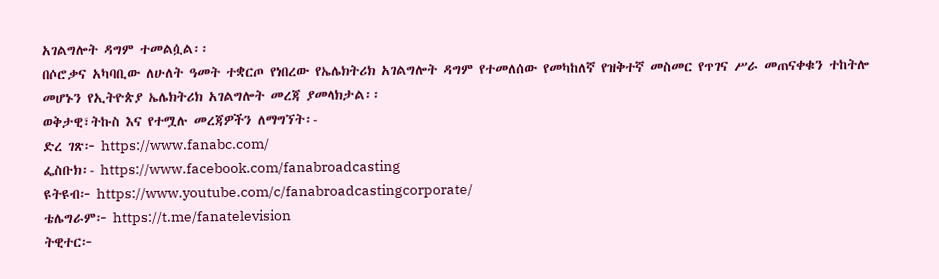አገልግሎት ዳግም ተመልሷል፡፡
በሶሮቃና አካባቢው ለሁለት ዓመት ተቋርጦ የነበረው የኤሌክትሪክ አገልግሎት ዳግም የተመለሰው የመካከለኛ የዝቅተኛ መስመር የጥገና ሥራ መጠናቀቁን ተከትሎ መሆኑን የኢትዮጵያ ኤሌክትሪክ አገልግሎት መረጃ ያመላክታል፡፡
ወቅታዊ፣ትኩስ እና የተሟሉ መረጃዎችን ለማግኘት፡-
ድረ ገጽ፦ https://www.fanabc.com/
ፌስቡክ፡- https://www.facebook.com/fanabroadcasting
ዩትዩብ፦ https://www.youtube.com/c/fanabroadcastingcorporate/
ቴሌግራም፦ https://t.me/fanatelevision
ትዊተር፦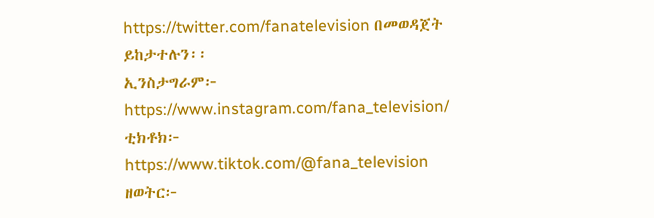https://twitter.com/fanatelevision በመወዳጀት ይከታተሉን፡፡
ኢንስታግራም፦ https://www.instagram.com/fana_television/
ቲክቶክ፦ https://www.tiktok.com/@fana_television
ዘወትር፦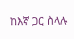ከእኛ ጋር ስላሉ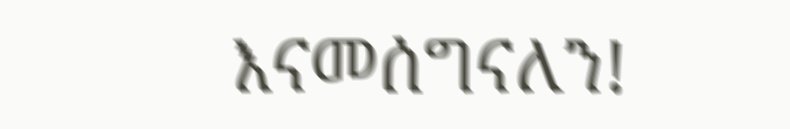እናመሰግናለን!